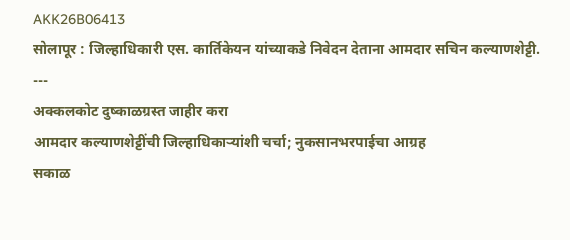AKK26B06413
सोलापूर : जिल्हाधिकारी एस. कार्तिकेयन यांच्याकडे निवेदन देताना आमदार सचिन कल्याणशेट्टी.
---
अक्कलकोट दुष्काळग्रस्त जाहीर करा
आमदार कल्याणशेट्टींची जिल्हाधिकाऱ्यांशी चर्चा; नुकसानभरपाईचा आग्रह
सकाळ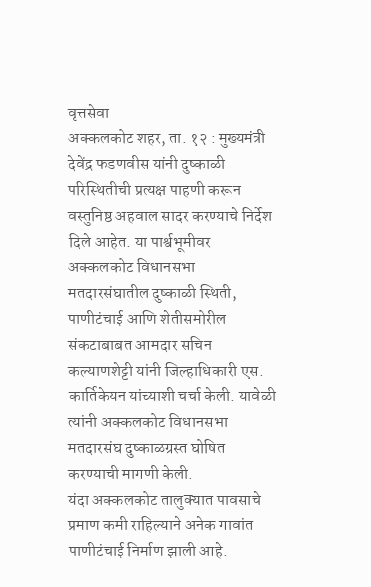वृत्तसेवा
अक्कलकोट शहर, ता. १२ : मुख्यमंत्री देवेंद्र फडणवीस यांनी दुष्काळी परिस्थितीची प्रत्यक्ष पाहणी करून वस्तुनिष्ठ अहवाल सादर करण्याचे निर्देश दिले आहेत. या पार्श्वभूमीवर अक्कलकोट विधानसभा मतदारसंघातील दुष्काळी स्थिती, पाणीटंचाई आणि शेतीसमोरील संकटाबाबत आमदार सचिन कल्याणशेट्टी यांनी जिल्हाधिकारी एस. कार्तिकेयन यांच्याशी चर्चा केली. यावेळी त्यांनी अक्कलकोट विधानसभा मतदारसंघ दुष्काळग्रस्त घोषित करण्याची मागणी केली.
यंदा अक्कलकोट तालुक्यात पावसाचे प्रमाण कमी राहिल्याने अनेक गावांत पाणीटंचाई निर्माण झाली आहे.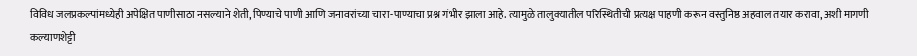विविध जलप्रकल्पांमध्येही अपेक्षित पाणीसाठा नसल्याने शेती, पिण्याचे पाणी आणि जनावरांच्या चारा-पाण्याचा प्रश्न गंभीर झाला आहे. त्यामुळे तालुक्यातील परिस्थितीची प्रत्यक्ष पाहणी करून वस्तुनिष्ठ अहवाल तयार करावा, अशी मागणी कल्याणशेट्टी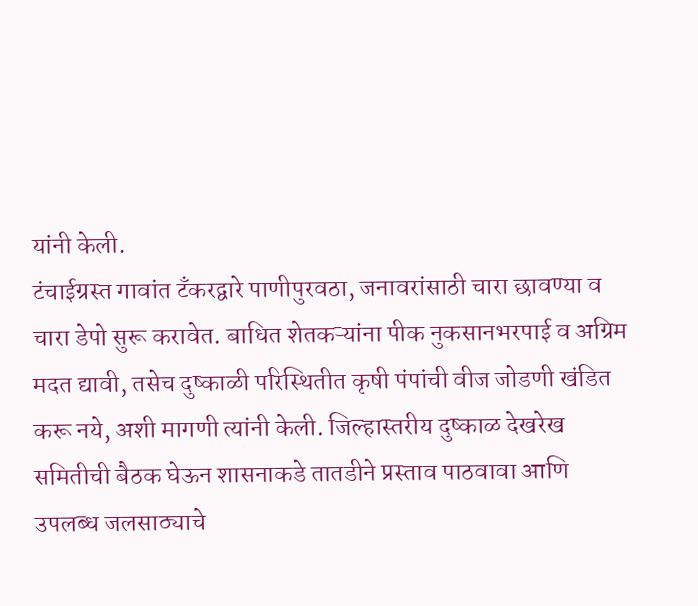यांनी केली.
टंचाईग्रस्त गावांत टँकरद्वारे पाणीपुरवठा, जनावरांसाठी चारा छावण्या व चारा डेपो सुरू करावेत. बाधित शेतकऱ्यांना पीक नुकसानभरपाई व अग्रिम मदत द्यावी, तसेच दुष्काळी परिस्थितीत कृषी पंपांची वीज जोडणी खंडित करू नये, अशी मागणी त्यांनी केली. जिल्हास्तरीय दुष्काळ देखरेख समितीची बैठक घेऊन शासनाकडे तातडीने प्रस्ताव पाठवावा आणि उपलब्ध जलसाठ्याचे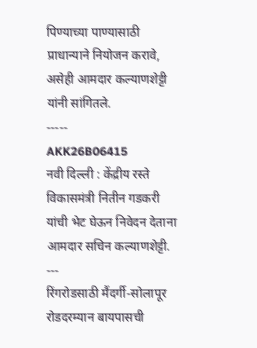पिण्याच्या पाण्यासाठी प्राधान्याने नियोजन करावे, असेही आमदार कल्याणशेट्टी यांनी सांगितले.
-----
AKK26B06415
नवी दिल्ली : केंद्रीय रस्ते विकासमंत्री नितीन गडकरी यांची भेट घेऊन निवेदन देताना आमदार सचिन कल्याणशेट्टी.
---
रिंगरोडसाठी मैंदर्गी-सोलापूर
रोडदरम्यान बायपासची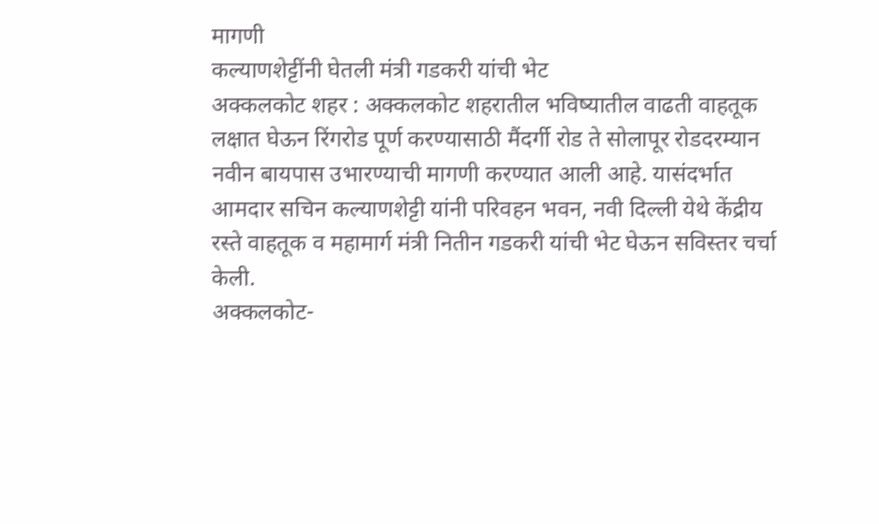मागणी
कल्याणशेट्टींनी घेतली मंत्री गडकरी यांची भेट
अक्कलकोट शहर : अक्कलकोट शहरातील भविष्यातील वाढती वाहतूक लक्षात घेऊन रिंगरोड पूर्ण करण्यासाठी मैंदर्गी रोड ते सोलापूर रोडदरम्यान नवीन बायपास उभारण्याची मागणी करण्यात आली आहे. यासंदर्भात आमदार सचिन कल्याणशेट्टी यांनी परिवहन भवन, नवी दिल्ली येथे केंद्रीय रस्ते वाहतूक व महामार्ग मंत्री नितीन गडकरी यांची भेट घेऊन सविस्तर चर्चा केली.
अक्कलकोट-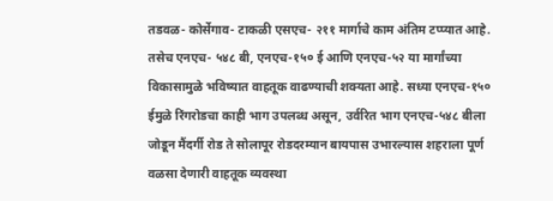तडवळ- कोर्सेगाव- टाकळी एसएच- २११ मार्गाचे काम अंतिम टप्प्यात आहे. तसेच एनएच- ५४८ बी, एनएच-१५० ई आणि एनएच-५२ या मार्गांच्या विकासामुळे भविष्यात वाहतूक वाढण्याची शक्यता आहे. सध्या एनएच-१५० ईमुळे रिंगरोडचा काही भाग उपलब्ध असून, उर्वरित भाग एनएच-५४८ बीला जोडून मैंदर्गी रोड ते सोलापूर रोडदरम्यान बायपास उभारल्यास शहराला पूर्ण वळसा देणारी वाहतूक व्यवस्था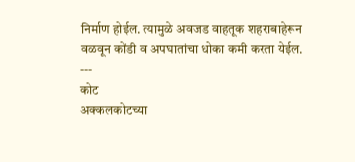निर्माण होईल. त्यामुळे अवजड वाहतूक शहराबाहेरून वळवून कोंडी व अपघातांचा धोका कमी करता येईल.
---
कोट
अक्कलकोटच्या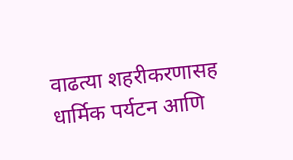वाढत्या शहरीकरणासह धार्मिक पर्यटन आणि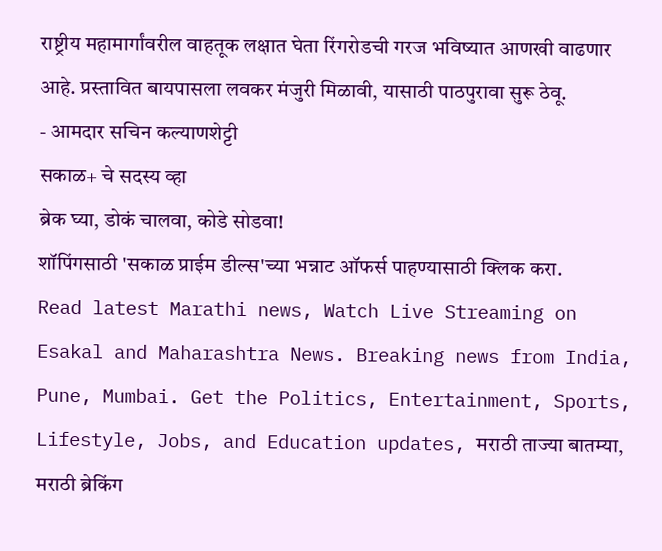राष्ट्रीय महामार्गांवरील वाहतूक लक्षात घेता रिंगरोडची गरज भविष्यात आणखी वाढणार आहे. प्रस्तावित बायपासला लवकर मंजुरी मिळावी, यासाठी पाठपुरावा सुरू ठेवू.
- आमदार सचिन कल्याणशेट्टी
सकाळ+ चे सदस्य व्हा
ब्रेक घ्या, डोकं चालवा, कोडे सोडवा!
शॉपिंगसाठी 'सकाळ प्राईम डील्स'च्या भन्नाट ऑफर्स पाहण्यासाठी क्लिक करा.
Read latest Marathi news, Watch Live Streaming on Esakal and Maharashtra News. Breaking news from India, Pune, Mumbai. Get the Politics, Entertainment, Sports, Lifestyle, Jobs, and Education updates, मराठी ताज्या बातम्या, मराठी ब्रेकिंग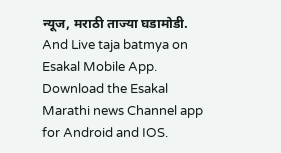न्यूज, मराठी ताज्या घडामोडी. And Live taja batmya on Esakal Mobile App. Download the Esakal Marathi news Channel app for Android and IOS.